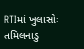RTIમાં ખુલાસોઃ તમિલનાડુ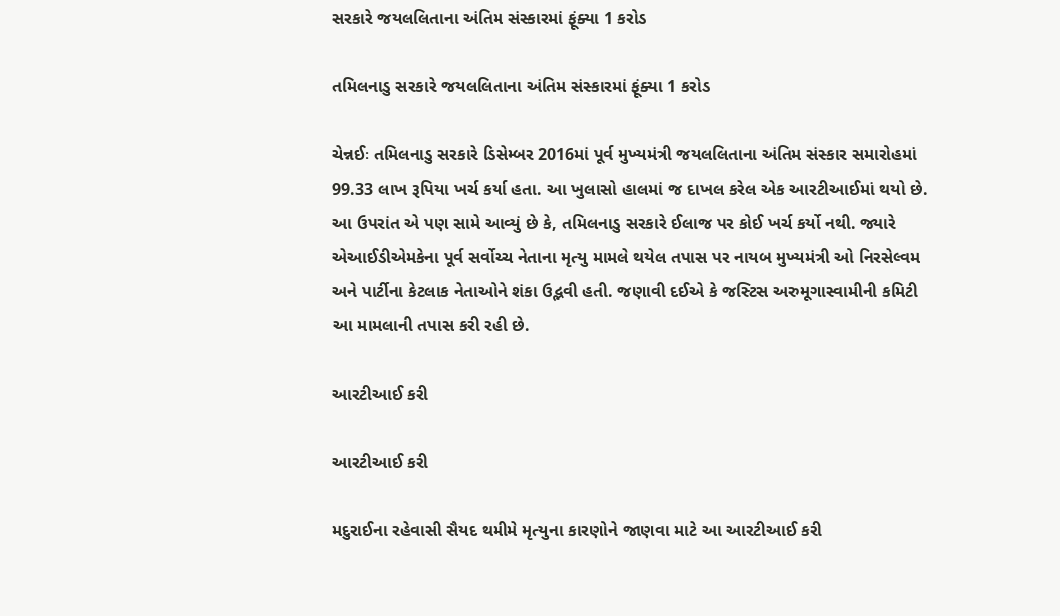સરકારે જયલલિતાના અંતિમ સંસ્કારમાં ફૂંક્યા 1 કરોડ

તમિલનાડુ સરકારે જયલલિતાના અંતિમ સંસ્કારમાં ફૂંક્યા 1 કરોડ

ચેન્નઈઃ તમિલનાડુ સરકારે ડિસેમ્બર 2016માં પૂર્વ મુખ્યમંત્રી જયલલિતાના અંતિમ સંસ્કાર સમારોહમાં 99.33 લાખ રૂપિયા ખર્ચ કર્યા હતા. આ ખુલાસો હાલમાં જ દાખલ કરેલ એક આરટીઆઈમાં થયો છે. આ ઉપરાંત એ પણ સામે આવ્યું છે કે, તમિલનાડુ સરકારે ઈલાજ પર કોઈ ખર્ચ કર્યો નથી. જ્યારે એઆઈડીએમકેના પૂર્વ સર્વોચ્ચ નેતાના મૃત્યુ મામલે થયેલ તપાસ પર નાયબ મુખ્યમંત્રી ઓ નિરસેલ્વમ અને પાર્ટીના કેટલાક નેતાઓને શંકા ઉદ્ભવી હતી. જણાવી દઈએ કે જસ્ટિસ અરુમૂગાસ્વામીની કમિટી આ મામલાની તપાસ કરી રહી છે.

આરટીઆઈ કરી

આરટીઆઈ કરી

મદુરાઈના રહેવાસી સૈયદ થમીમે મૃત્યુના કારણોને જાણવા માટે આ આરટીઆઈ કરી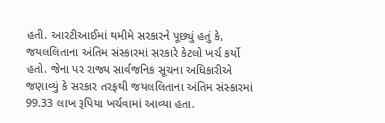હતી. આરટીઆઈમાં થમીમે સરકારને પૂછ્યું હતું કે, જયલલિતાના અંતિમ સંસ્કારમાં સરકારે કેટલો ખર્ચ કર્યો હતો. જેના પર રાજ્ય સાર્વજનિક સૂચના અધિકારીએ જણાવ્યું કે સરકાર તરફથી જયલલિતાના અંતિમ સંસ્કારમાં 99.33 લાખ રૂપિયા ખર્ચવામાં આવ્યા હતા.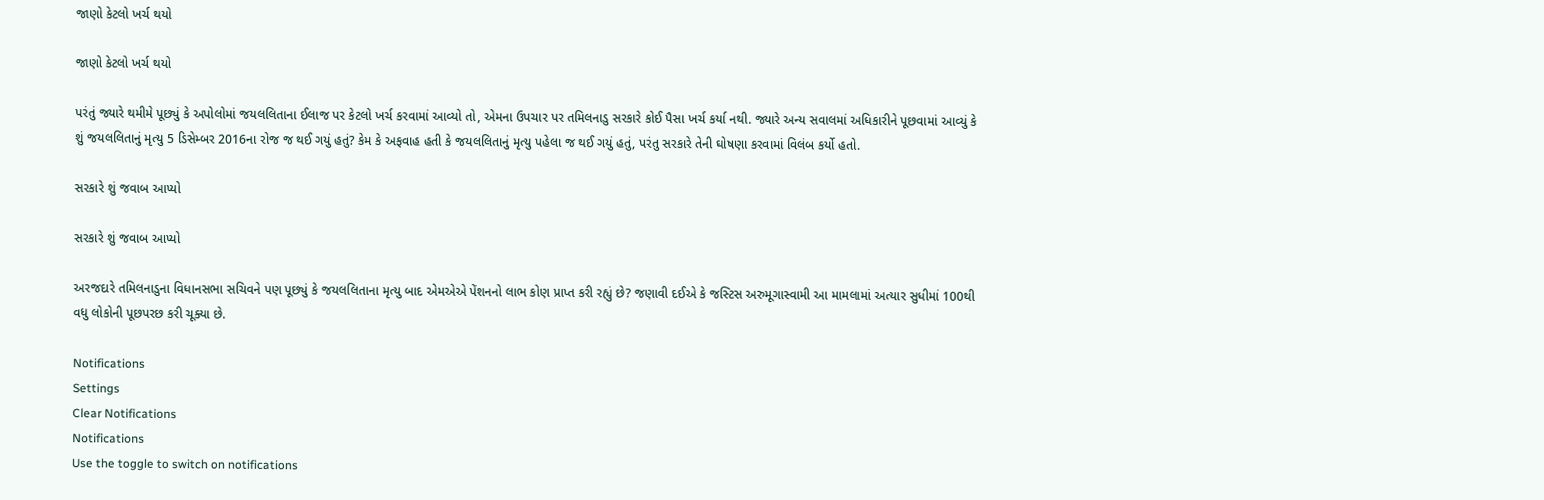જાણો કેટલો ખર્ચ થયો

જાણો કેટલો ખર્ચ થયો

પરંતું જ્યારે થમીમે પૂછ્યું કે અપોલોમાં જયલલિતાના ઈલાજ પર કેટલો ખર્ચ કરવામાં આવ્યો તો, એમના ઉપચાર પર તમિલનાડુ સરકારે કોઈ પૈસા ખર્ચ કર્યા નથી. જ્યારે અન્ય સવાલમાં અધિકારીને પૂછવામાં આવ્યું કે શું જયલલિતાનું મૃત્યુ 5 ડિસેમ્બર 2016ના રોજ જ થઈ ગયું હતું? કેમ કે અફવાહ હતી કે જયલલિતાનું મૃત્યુ પહેલા જ થઈ ગયું હતું, પરંતુ સરકારે તેની ઘોષણા કરવામાં વિલંબ કર્યો હતો.

સરકારે શું જવાબ આપ્યો

સરકારે શું જવાબ આપ્યો

અરજદારે તમિલનાડુના વિધાનસભા સચિવને પણ પૂછ્યું કે જયલલિતાના મૃત્યુ બાદ એમએએ પેંશનનો લાભ કોણ પ્રાપ્ત કરી રહ્યું છે? જણાવી દઈએ કે જસ્ટિસ અરુમૂગાસ્વામી આ મામલામાં અત્યાર સુધીમાં 100થી વધુ લોકોની પૂછપરછ કરી ચૂક્યા છે.

Notifications
Settings
Clear Notifications
Notifications
Use the toggle to switch on notifications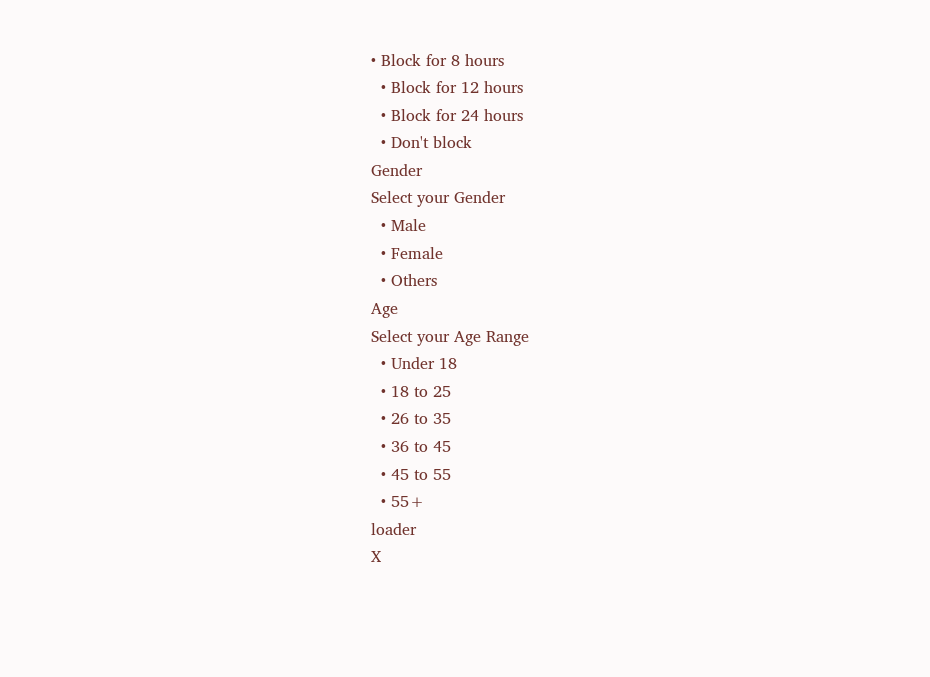• Block for 8 hours
  • Block for 12 hours
  • Block for 24 hours
  • Don't block
Gender
Select your Gender
  • Male
  • Female
  • Others
Age
Select your Age Range
  • Under 18
  • 18 to 25
  • 26 to 35
  • 36 to 45
  • 45 to 55
  • 55+
loader
X